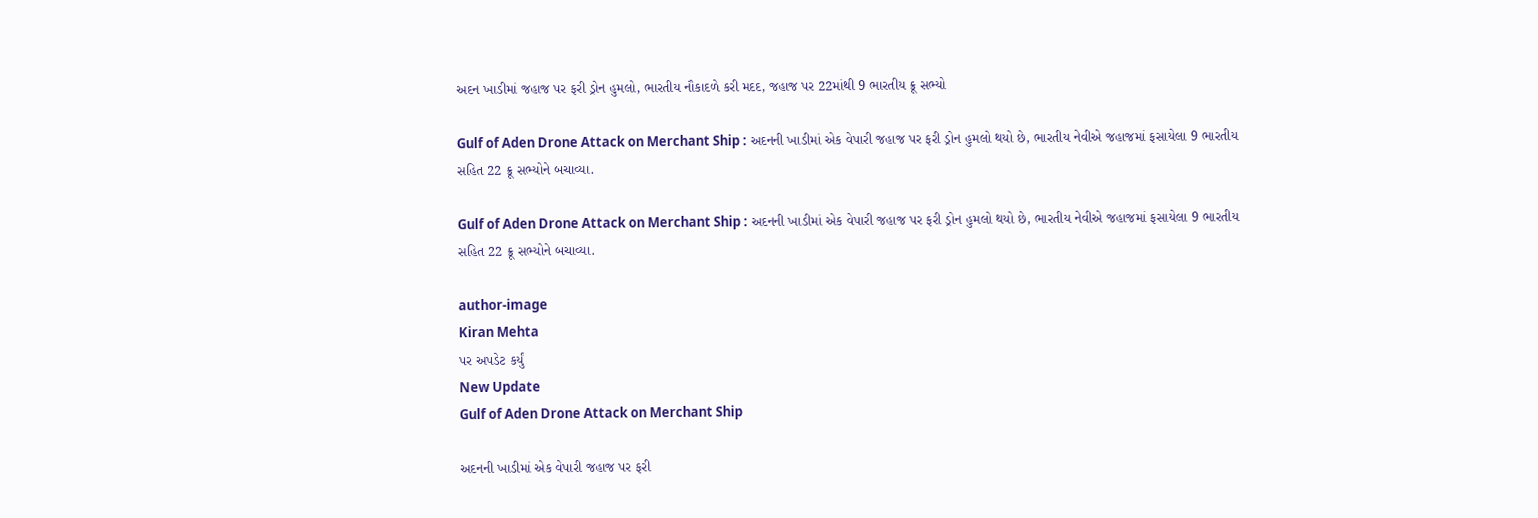અદન ખાડીમાં જહાજ પર ફરી ડ્રોન હુમલો, ભારતીય નૌકાદળે કરી મદદ, જહાજ પર 22માંથી 9 ભારતીય ક્રૂ સભ્યો

Gulf of Aden Drone Attack on Merchant Ship : અદનની ખાડીમાં એક વેપારી જહાજ પર ફરી ડ્રોન હુમલો થયો છે, ભારતીય નેવીએ જહાજમાં ફસાયેલા 9 ભારતીય સહિત 22 ક્રૂ સભ્યોને બચાવ્યા.

Gulf of Aden Drone Attack on Merchant Ship : અદનની ખાડીમાં એક વેપારી જહાજ પર ફરી ડ્રોન હુમલો થયો છે, ભારતીય નેવીએ જહાજમાં ફસાયેલા 9 ભારતીય સહિત 22 ક્રૂ સભ્યોને બચાવ્યા.

author-image
Kiran Mehta
પર અપડેટ કર્યું
New Update
Gulf of Aden Drone Attack on Merchant Ship

અદનની ખાડીમાં એક વેપારી જહાજ પર ફરી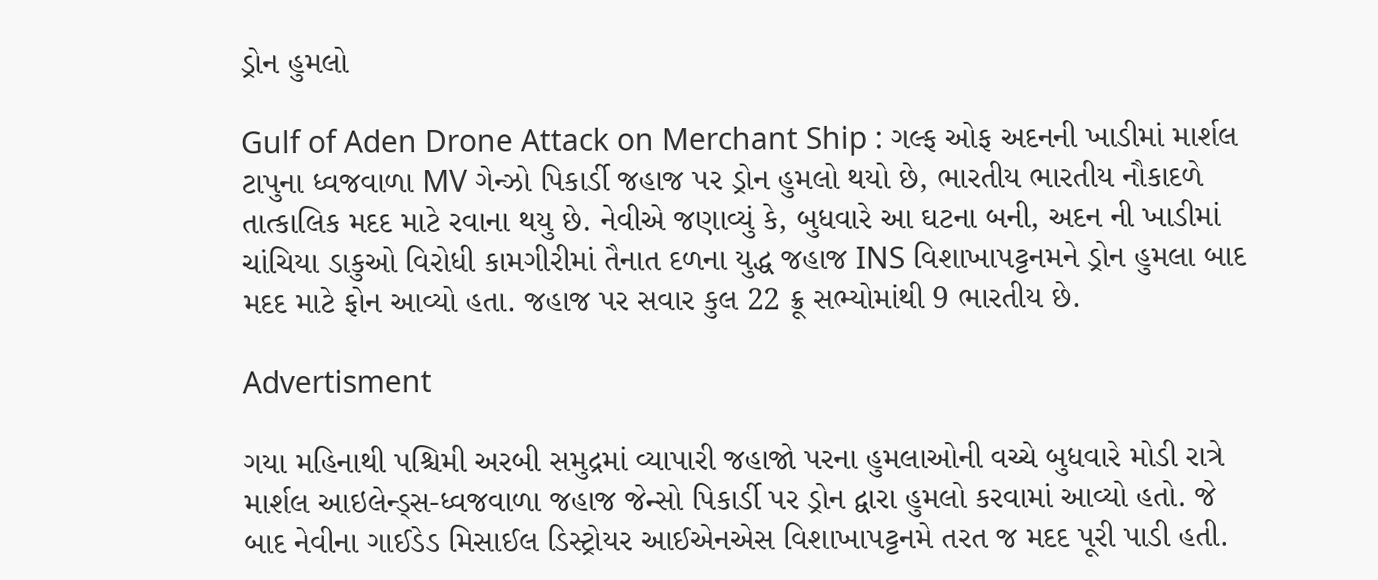ડ્રોન હુમલો

Gulf of Aden Drone Attack on Merchant Ship : ગલ્ફ ઓફ અદનની ખાડીમાં માર્શલ ટાપુના ધ્વજવાળા MV ગેન્ઝો પિકાર્ડી જહાજ પર ડ્રોન હુમલો થયો છે, ભારતીય ભારતીય નૌકાદળે તાત્કાલિક મદદ માટે રવાના થયુ છે. નેવીએ જણાવ્યું કે, બુધવારે આ ઘટના બની, અદન ની ખાડીમાં ચાંચિયા ડાકુઓ વિરોધી કામગીરીમાં તૈનાત દળના યુદ્ધ જહાજ INS વિશાખાપટ્ટનમને ડ્રોન હુમલા બાદ મદદ માટે ફોન આવ્યો હતા. જહાજ પર સવાર કુલ 22 ક્રૂ સભ્યોમાંથી 9 ભારતીય છે.

Advertisment

ગયા મહિનાથી પશ્ચિમી અરબી સમુદ્રમાં વ્યાપારી જહાજો પરના હુમલાઓની વચ્ચે બુધવારે મોડી રાત્રે માર્શલ આઇલેન્ડ્સ-ધ્વજવાળા જહાજ જેન્સો પિકાર્ડી પર ડ્રોન દ્વારા હુમલો કરવામાં આવ્યો હતો. જે બાદ નેવીના ગાઈડેડ મિસાઈલ ડિસ્ટ્રોયર આઈએનએસ વિશાખાપટ્ટનમે તરત જ મદદ પૂરી પાડી હતી.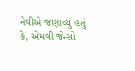નેવીએ જણાવ્યું હતું કે, એમવી જેન્સો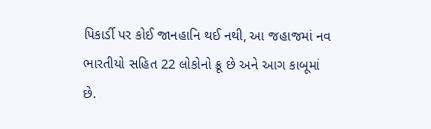પિકાર્ડી પર કોઈ જાનહાનિ થઈ નથી, આ જહાજમાં નવ ભારતીયો સહિત 22 લોકોનો ક્રૂ છે અને આગ કાબૂમાં છે.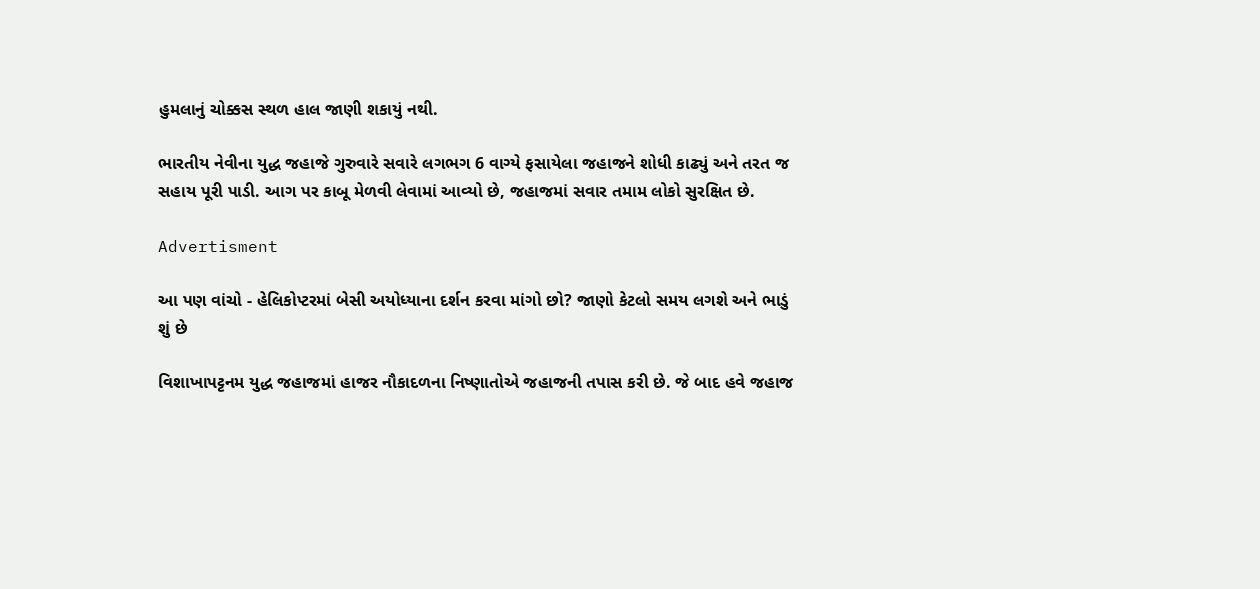હુમલાનું ચોક્કસ સ્થળ હાલ જાણી શકાયું નથી.

ભારતીય નેવીના યુદ્ધ જહાજે ગુરુવારે સવારે લગભગ 6 વાગ્યે ફસાયેલા જહાજને શોધી કાઢ્યું અને તરત જ સહાય પૂરી પાડી. આગ પર કાબૂ મેળવી લેવામાં આવ્યો છે, જહાજમાં સવાર તમામ લોકો સુરક્ષિત છે.

Advertisment

આ પણ વાંચો - હેલિકોપ્ટરમાં બેસી અયોધ્યાના દર્શન કરવા માંગો છો? જાણો કેટલો સમય લગશે અને ભાડું શું છે

વિશાખાપટ્ટનમ યુદ્ધ જહાજમાં હાજર નૌકાદળના નિષ્ણાતોએ જહાજની તપાસ કરી છે. જે બાદ હવે જહાજ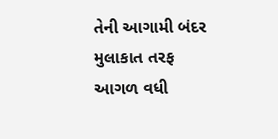તેની આગામી બંદર મુલાકાત તરફ આગળ વધી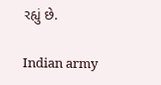રહ્યું છે.

Indian army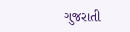ગુજરાતી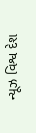ન્યૂઝ વિશ્વ દેશ